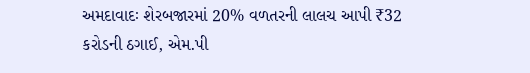અમદાવાદઃ શેરબજારમાં 20% વળતરની લાલચ આપી ₹32 કરોડની ઠગાઈ, એમ.પી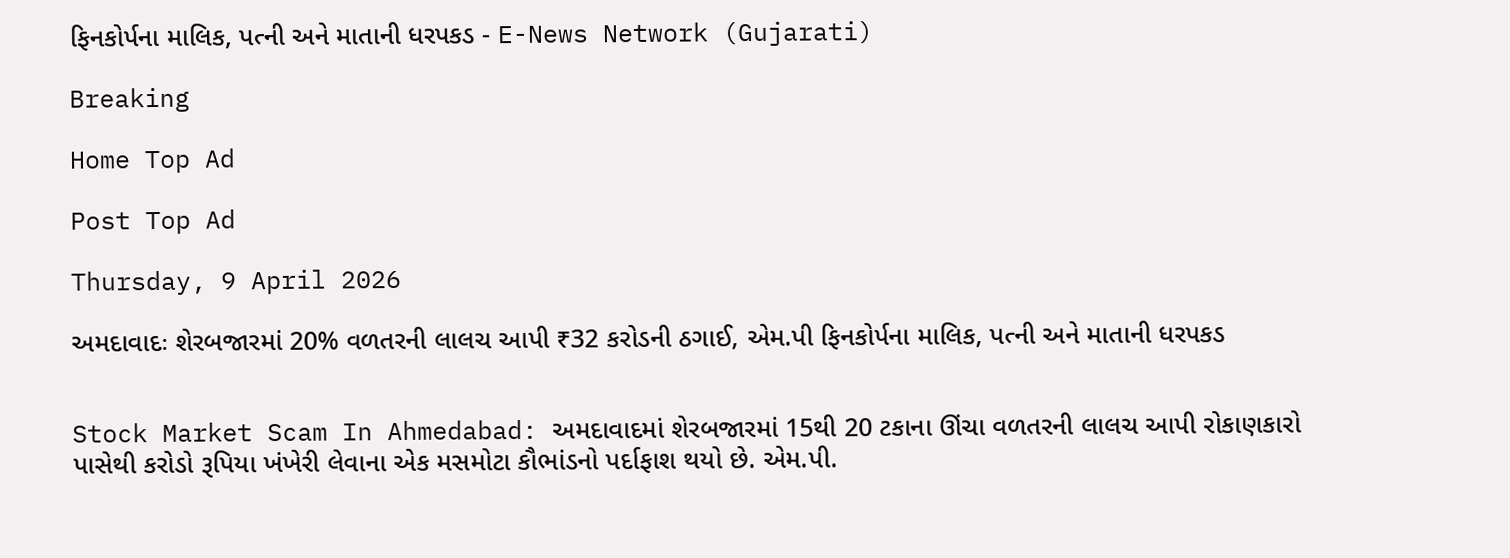ફિનકોર્પના માલિક, પત્ની અને માતાની ધરપકડ - E-News Network (Gujarati)

Breaking

Home Top Ad

Post Top Ad

Thursday, 9 April 2026

અમદાવાદઃ શેરબજારમાં 20% વળતરની લાલચ આપી ₹32 કરોડની ઠગાઈ, એમ.પી ફિનકોર્પના માલિક, પત્ની અને માતાની ધરપકડ


Stock Market Scam In Ahmedabad: અમદાવાદમાં શેરબજારમાં 15થી 20 ટકાના ઊંચા વળતરની લાલચ આપી રોકાણકારો પાસેથી કરોડો રૂપિયા ખંખેરી લેવાના એક મસમોટા કૌભાંડનો પર્દાફાશ થયો છે. એમ.પી.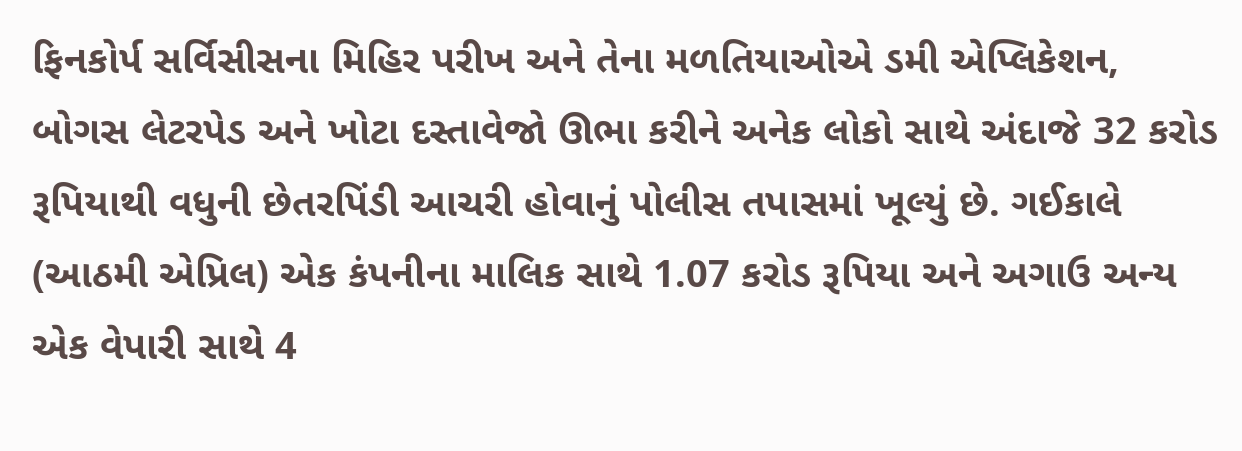ફિનકોર્પ સર્વિસીસના મિહિર પરીખ અને તેના મળતિયાઓએ ડમી એપ્લિકેશન, બોગસ લેટરપેડ અને ખોટા દસ્તાવેજો ઊભા કરીને અનેક લોકો સાથે અંદાજે 32 કરોડ રૂપિયાથી વધુની છેતરપિંડી આચરી હોવાનું પોલીસ તપાસમાં ખૂલ્યું છે. ગઈકાલે (આઠમી એપ્રિલ) એક કંપનીના માલિક સાથે 1.07 કરોડ રૂપિયા અને અગાઉ અન્ય એક વેપારી સાથે 4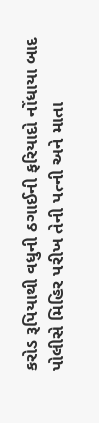કરોડ રૂપિયાથી વધુની ઠગાઈની ફરિયાદો નોંધાયા બાદ પોલીસે મિહિર પરીખ તેની પત્ની અને માતા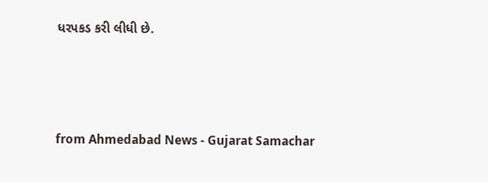ધરપકડ કરી લીધી છે.



from Ahmedabad News - Gujarat Samachar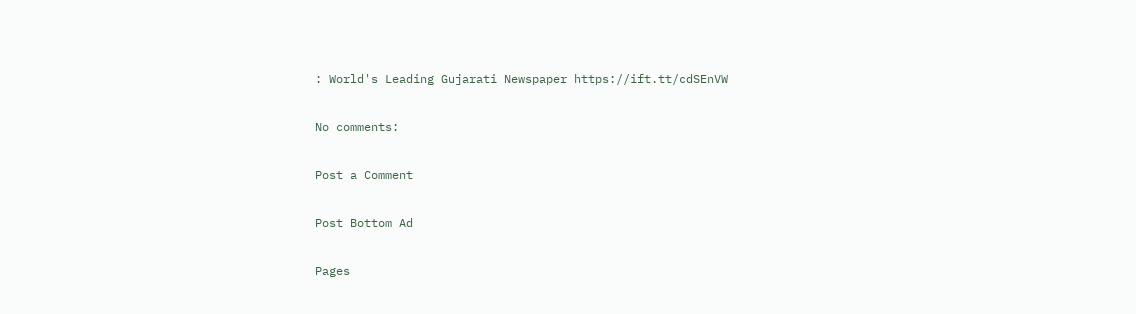: World's Leading Gujarati Newspaper https://ift.tt/cdSEnVW

No comments:

Post a Comment

Post Bottom Ad

Pages